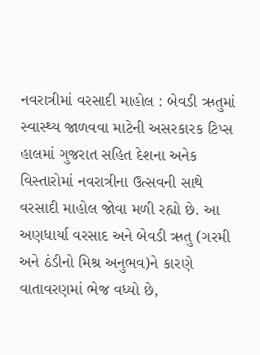નવરાત્રીમાં વરસાદી માહોલ : બેવડી ઋતુમાં સ્વાસ્થ્ય જાળવવા માટેની અસરકારક ટિપ્સ
હાલમાં ગુજરાત સહિત દેશના અનેક વિસ્તારોમાં નવરાત્રીના ઉત્સવની સાથે વરસાદી માહોલ જોવા મળી રહ્યો છે. આ અણધાર્યા વરસાદ અને બેવડી ઋતુ (ગરમી અને ઠંડીનો મિશ્ર અનુભવ)ને કારણે વાતાવરણમાં ભેજ વધ્યો છે,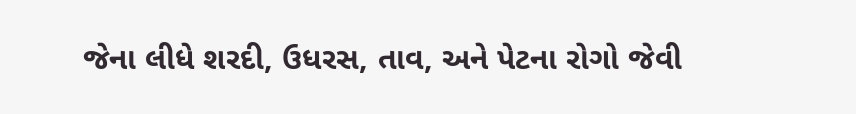જેના લીધે શરદી, ઉધરસ, તાવ, અને પેટના રોગો જેવી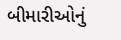બીમારીઓનું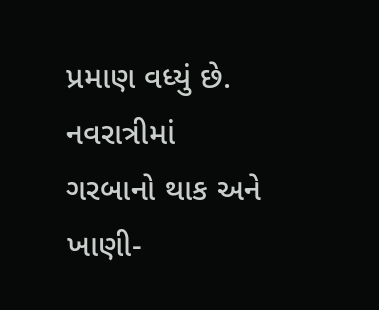પ્રમાણ વધ્યું છે. નવરાત્રીમાં ગરબાનો થાક અને ખાણી-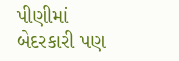પીણીમાં બેદરકારી પણ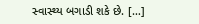સ્વાસ્થ્ય બગાડી શકે છે. […]